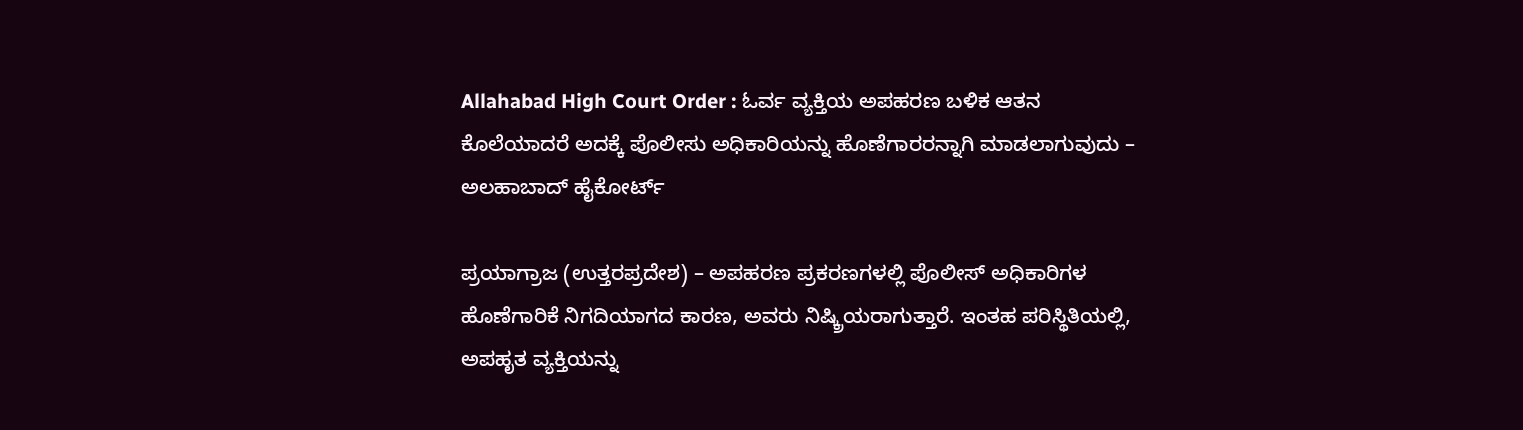Allahabad High Court Order : ಓರ್ವ ವ್ಯಕ್ತಿಯ ಅಪಹರಣ ಬಳಿಕ ಆತನ ಕೊಲೆಯಾದರೆ ಅದಕ್ಕೆ ಪೊಲೀಸು ಅಧಿಕಾರಿಯನ್ನು ಹೊಣೆಗಾರರನ್ನಾಗಿ ಮಾಡಲಾಗುವುದು – ಅಲಹಾಬಾದ್ ಹೈಕೋರ್ಟ್

ಪ್ರಯಾಗ್ರಾಜ (ಉತ್ತರಪ್ರದೇಶ) – ಅಪಹರಣ ಪ್ರಕರಣಗಳಲ್ಲಿ ಪೊಲೀಸ್ ಅಧಿಕಾರಿಗಳ ಹೊಣೆಗಾರಿಕೆ ನಿಗದಿಯಾಗದ ಕಾರಣ, ಅವರು ನಿಷ್ಕ್ರಿಯರಾಗುತ್ತಾರೆ. ಇಂತಹ ಪರಿಸ್ಥಿತಿಯಲ್ಲಿ, ಅಪಹೃತ ವ್ಯಕ್ತಿಯನ್ನು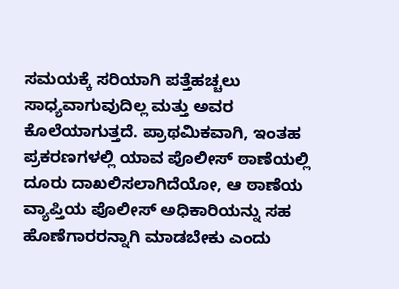ಸಮಯಕ್ಕೆ ಸರಿಯಾಗಿ ಪತ್ತೆಹಚ್ಚಲು ಸಾಧ್ಯವಾಗುವುದಿಲ್ಲ ಮತ್ತು ಅವರ ಕೊಲೆಯಾಗುತ್ತದೆ. ಪ್ರಾಥಮಿಕವಾಗಿ, ಇಂತಹ ಪ್ರಕರಣಗಳಲ್ಲಿ ಯಾವ ಪೊಲೀಸ್ ಠಾಣೆಯಲ್ಲಿ ದೂರು ದಾಖಲಿಸಲಾಗಿದೆಯೋ, ಆ ಠಾಣೆಯ ವ್ಯಾಪ್ತಿಯ ಪೊಲೀಸ್ ಅಧಿಕಾರಿಯನ್ನು ಸಹ ಹೊಣೆಗಾರರನ್ನಾಗಿ ಮಾಡಬೇಕು ಎಂದು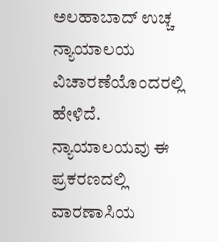ಅಲಹಾಬಾದ್ ಉಚ್ಚ ನ್ಯಾಯಾಲಯ ವಿಚಾರಣೆಯೊಂದರಲ್ಲಿ ಹೇಳಿದೆ. ನ್ಯಾಯಾಲಯವು ಈ ಪ್ರಕರಣದಲ್ಲಿ ವಾರಣಾಸಿಯ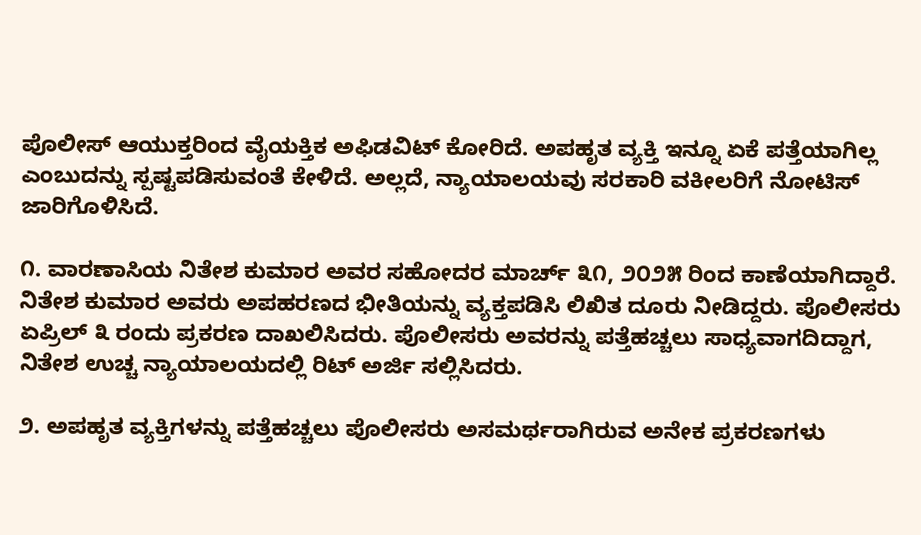ಪೊಲೀಸ್ ಆಯುಕ್ತರಿಂದ ವೈಯಕ್ತಿಕ ಅಫಿಡವಿಟ್ ಕೋರಿದೆ. ಅಪಹೃತ ವ್ಯಕ್ತಿ ಇನ್ನೂ ಏಕೆ ಪತ್ತೆಯಾಗಿಲ್ಲ ಎಂಬುದನ್ನು ಸ್ಪಷ್ಟಪಡಿಸುವಂತೆ ಕೇಳಿದೆ. ಅಲ್ಲದೆ, ನ್ಯಾಯಾಲಯವು ಸರಕಾರಿ ವಕೀಲರಿಗೆ ನೋಟಿಸ್ ಜಾರಿಗೊಳಿಸಿದೆ.

೧. ವಾರಣಾಸಿಯ ನಿತೇಶ ಕುಮಾರ ಅವರ ಸಹೋದರ ಮಾರ್ಚ್ ೩೧, ೨೦೨೫ ರಿಂದ ಕಾಣೆಯಾಗಿದ್ದಾರೆ. ನಿತೇಶ ಕುಮಾರ ಅವರು ಅಪಹರಣದ ಭೀತಿಯನ್ನು ವ್ಯಕ್ತಪಡಿಸಿ ಲಿಖಿತ ದೂರು ನೀಡಿದ್ದರು. ಪೊಲೀಸರು ಏಪ್ರಿಲ್ ೩ ರಂದು ಪ್ರಕರಣ ದಾಖಲಿಸಿದರು. ಪೊಲೀಸರು ಅವರನ್ನು ಪತ್ತೆಹಚ್ಚಲು ಸಾಧ್ಯವಾಗದಿದ್ದಾಗ, ನಿತೇಶ ಉಚ್ಚ ನ್ಯಾಯಾಲಯದಲ್ಲಿ ರಿಟ್ ಅರ್ಜಿ ಸಲ್ಲಿಸಿದರು.

೨. ಅಪಹೃತ ವ್ಯಕ್ತಿಗಳನ್ನು ಪತ್ತೆಹಚ್ಚಲು ಪೊಲೀಸರು ಅಸಮರ್ಥರಾಗಿರುವ ಅನೇಕ ಪ್ರಕರಣಗಳು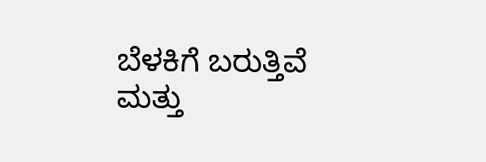ಬೆಳಕಿಗೆ ಬರುತ್ತಿವೆ ಮತ್ತು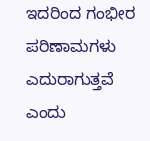ಇದರಿಂದ ಗಂಭೀರ ಪರಿಣಾಮಗಳು ಎದುರಾಗುತ್ತವೆ ಎಂದು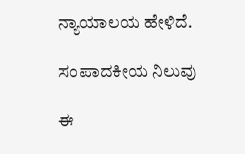ನ್ಯಾಯಾಲಯ ಹೇಳಿದೆ.

ಸಂಪಾದಕೀಯ ನಿಲುವು

ಈ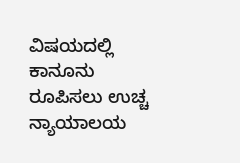ವಿಷಯದಲ್ಲಿ ಕಾನೂನು ರೂಪಿಸಲು ಉಚ್ಚ ನ್ಯಾಯಾಲಯ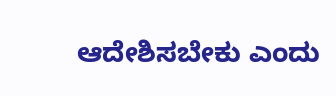ಆದೇಶಿಸಬೇಕು ಎಂದು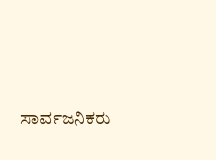ಸಾರ್ವಜನಿಕರು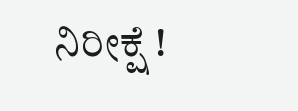ನಿರೀಕ್ಷೆ !